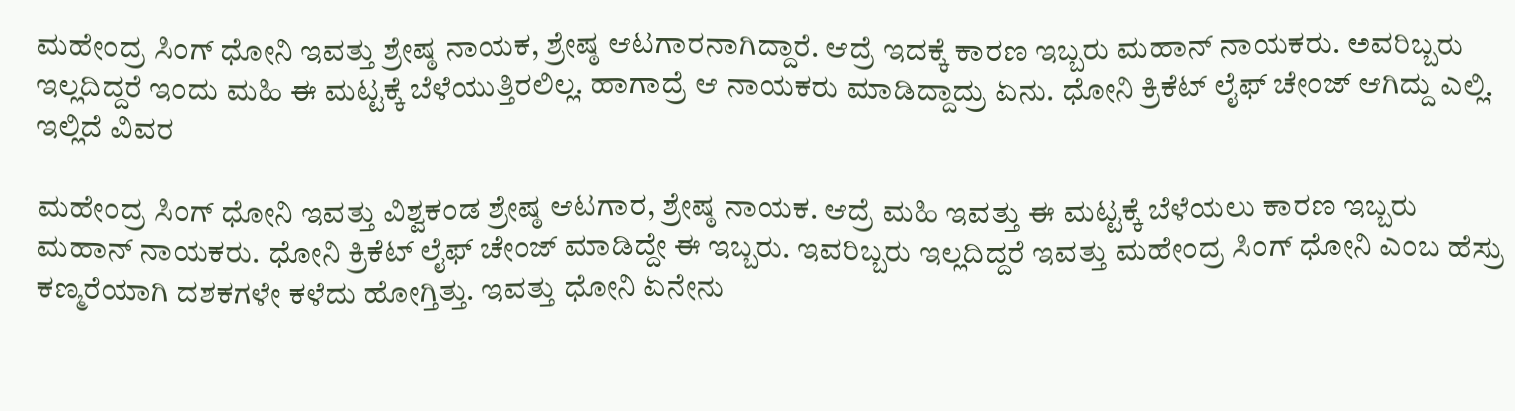ಮಹೇಂದ್ರ ಸಿಂಗ್ ಧೋನಿ ಇವತ್ತು ಶ್ರೇಷ್ಠ ನಾಯಕ, ಶ್ರೇಷ್ಠ ಆಟಗಾರನಾಗಿದ್ದಾರೆ. ಆದ್ರೆ ಇದಕ್ಕೆ ಕಾರಣ ಇಬ್ಬರು ಮಹಾನ್ ನಾಯಕರು. ಅವರಿಬ್ಬರು ಇಲ್ಲದಿದ್ದರೆ ಇಂದು ಮಹಿ ಈ ಮಟ್ಟಕ್ಕೆ ಬೆಳೆಯುತ್ತಿರಲಿಲ್ಲ. ಹಾಗಾದ್ರೆ ಆ ನಾಯಕರು ಮಾಡಿದ್ದಾದ್ರು ಏನು. ಧೋನಿ ಕ್ರಿಕೆಟ್ ಲೈಫ್ ಚೇಂಜ್ ಆಗಿದ್ದು ಎಲ್ಲಿ. ಇಲ್ಲಿದೆ ವಿವರ

ಮಹೇಂದ್ರ ಸಿಂಗ್ ಧೋನಿ ಇವತ್ತು ವಿಶ್ವಕಂಡ ಶ್ರೇಷ್ಠ ಆಟಗಾರ, ಶ್ರೇಷ್ಠ ನಾಯಕ. ಆದ್ರೆ ಮಹಿ ಇವತ್ತು ಈ ಮಟ್ಟಕ್ಕೆ ಬೆಳೆಯಲು ಕಾರಣ ಇಬ್ಬರು ಮಹಾನ್ ನಾಯಕರು. ಧೋನಿ ಕ್ರಿಕೆಟ್ ಲೈಫ್ ಚೇಂಜ್ ಮಾಡಿದ್ದೇ ಈ ಇಬ್ಬರು. ಇವರಿಬ್ಬರು ಇಲ್ಲದಿದ್ದರೆ ಇವತ್ತು ಮಹೇಂದ್ರ ಸಿಂಗ್ ಧೋನಿ ಎಂಬ ಹೆಸ್ರು ಕಣ್ಮರೆಯಾಗಿ ದಶಕಗಳೇ ಕಳೆದು ಹೋಗ್ತಿತ್ತು. ಇವತ್ತು ಧೋನಿ ಏನೇನು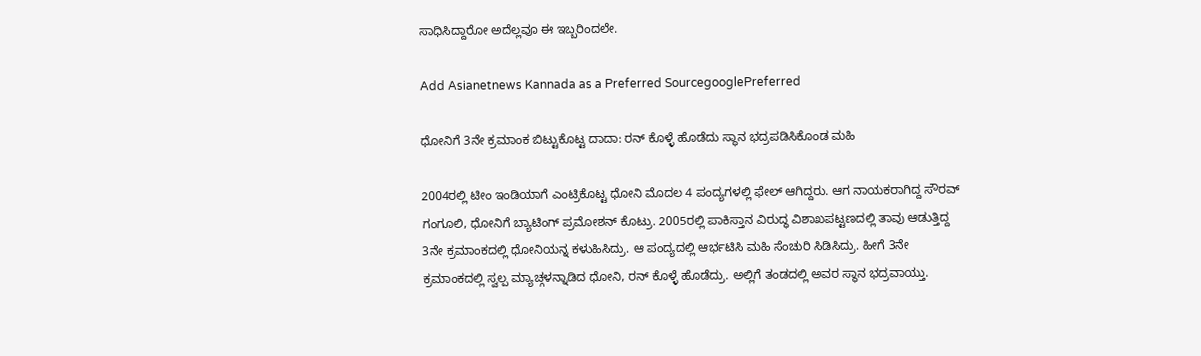ಸಾಧಿಸಿದ್ದಾರೋ ಅದೆಲ್ಲವೂ ಈ ಇಬ್ಬರಿಂದಲೇ.

Add Asianetnews Kannada as a Preferred SourcegooglePreferred

ಧೋನಿಗೆ 3ನೇ ಕ್ರಮಾಂಕ ಬಿಟ್ಟುಕೊಟ್ಟ ದಾದಾ: ರನ್ ಕೊಳ್ಳೆ ಹೊಡೆದು ಸ್ಥಾನ ಭದ್ರಪಡಿಸಿಕೊಂಡ ಮಹಿ

2004ರಲ್ಲಿ ಟೀಂ ಇಂಡಿಯಾಗೆ ಎಂಟ್ರಿಕೊಟ್ಟ ಧೋನಿ ಮೊದಲ 4 ಪಂದ್ಯಗಳಲ್ಲಿ ಫೇಲ್ ಆಗಿದ್ದರು. ಆಗ ನಾಯಕರಾಗಿದ್ದ ಸೌರವ್ ಗಂಗೂಲಿ, ಧೋನಿಗೆ ಬ್ಯಾಟಿಂಗ್ ಪ್ರಮೋಶನ್ ಕೊಟ್ರು. 2005ರಲ್ಲಿ ಪಾಕಿಸ್ತಾನ ವಿರುದ್ಧ ವಿಶಾಖಪಟ್ಟಣದಲ್ಲಿ ತಾವು ಆಡುತ್ತಿದ್ದ 3ನೇ ಕ್ರಮಾಂಕದಲ್ಲಿ ಧೋನಿಯನ್ನ ಕಳುಹಿಸಿದ್ರು. ಆ ಪಂದ್ಯದಲ್ಲಿ ಆರ್ಭಟಿಸಿ ಮಹಿ ಸೆಂಚುರಿ ಸಿಡಿಸಿದ್ರು. ಹೀಗೆ 3ನೇ ಕ್ರಮಾಂಕದಲ್ಲಿ ಸ್ವಲ್ಪ ಮ್ಯಾಚ್ಗಳನ್ನಾಡಿದ ಧೋನಿ, ರನ್ ಕೊಳ್ಳೆ ಹೊಡೆದ್ರು. ಅಲ್ಲಿಗೆ ತಂಡದಲ್ಲಿ ಅವರ ಸ್ಥಾನ ಭದ್ರವಾಯ್ತು.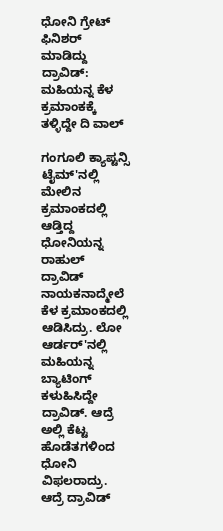ಧೋನಿ ಗ್ರೇಟ್ ಫಿನಿಶರ್ ಮಾಡಿದ್ದು ದ್ರಾವಿಡ್: ಮಹಿಯನ್ನ ಕೆಳ ಕ್ರಮಾಂಕಕ್ಕೆ ತಳ್ಳಿದ್ದೇ ದಿ ವಾಲ್

ಗಂಗೂಲಿ ಕ್ಯಾಪ್ಟನ್ಸಿ ಟೈಮ್'ನಲ್ಲಿ ಮೇಲಿನ ಕ್ರಮಾಂಕದಲ್ಲಿ ಆಡ್ತಿದ್ದ ಧೋನಿಯನ್ನ ರಾಹುಲ್ ದ್ರಾವಿಡ್ ನಾಯಕನಾದ್ಮೇಲೆ ಕೆಳ ಕ್ರಮಾಂಕದಲ್ಲಿ ಆಡಿಸಿದ್ರು. ಲೋ ಆರ್ಡರ್'ನಲ್ಲಿ ಮಹಿಯನ್ನ ಬ್ಯಾಟಿಂಗ್ ಕಳುಹಿಸಿದ್ದೇ ದ್ರಾವಿಡ್. ಆದ್ರೆ ಅಲ್ಲಿ ಕೆಟ್ಟ ಹೊಡೆತಗಳಿಂದ ಧೋನಿ ವಿಫಲರಾದ್ರು. ಆದ್ರೆ ದ್ರಾವಿಡ್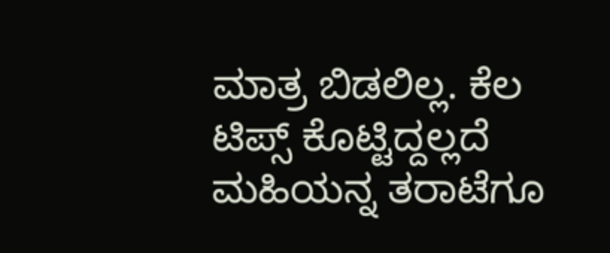ಮಾತ್ರ ಬಿಡಲಿಲ್ಲ. ಕೆಲ ಟಿಪ್ಸ್ ಕೊಟ್ಟಿದ್ದಲ್ಲದೆ ಮಹಿಯನ್ನ ತರಾಟೆಗೂ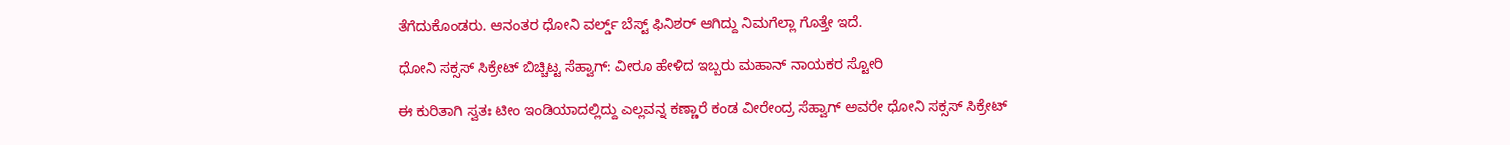ತೆಗೆದುಕೊಂಡರು. ಆನಂತರ ಧೋನಿ ವರ್ಲ್ಡ್ ಬೆಸ್ಟ್ ಫಿನಿಶರ್ ಆಗಿದ್ದು ನಿಮಗೆಲ್ಲಾ ಗೊತ್ತೇ ಇದೆ.

ಧೋನಿ ಸಕ್ಸಸ್ ಸಿಕ್ರೇಟ್ ಬಿಚ್ಚಿಟ್ಟ ಸೆಹ್ವಾಗ್: ವೀರೂ ಹೇಳಿದ ಇಬ್ಬರು ಮಹಾನ್ ನಾಯಕರ ಸ್ಟೋರಿ

ಈ ಕುರಿತಾಗಿ ಸ್ವತಃ ಟೀಂ ಇಂಡಿಯಾದಲ್ಲಿದ್ದು ಎಲ್ಲವನ್ನ ಕಣ್ಣಾರೆ ಕಂಡ ವೀರೇಂದ್ರ ಸೆಹ್ವಾಗ್ ಅವರೇ ಧೋನಿ ಸಕ್ಸಸ್ ಸಿಕ್ರೇಟ್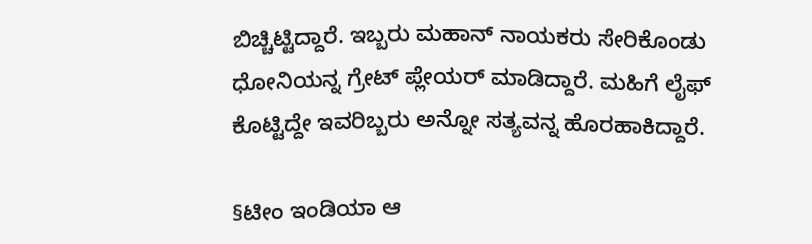ಬಿಚ್ಚಿಟ್ಟಿದ್ದಾರೆ. ಇಬ್ಬರು ಮಹಾನ್ ನಾಯಕರು ಸೇರಿಕೊಂಡು ಧೋನಿಯನ್ನ ಗ್ರೇಟ್ ಪ್ಲೇಯರ್ ಮಾಡಿದ್ದಾರೆ. ಮಹಿಗೆ ಲೈಫ್ ಕೊಟ್ಟಿದ್ದೇ ಇವರಿಬ್ಬರು ಅನ್ನೋ ಸತ್ಯವನ್ನ ಹೊರಹಾಕಿದ್ದಾರೆ.

§ಟೀಂ ಇಂಡಿಯಾ ಆ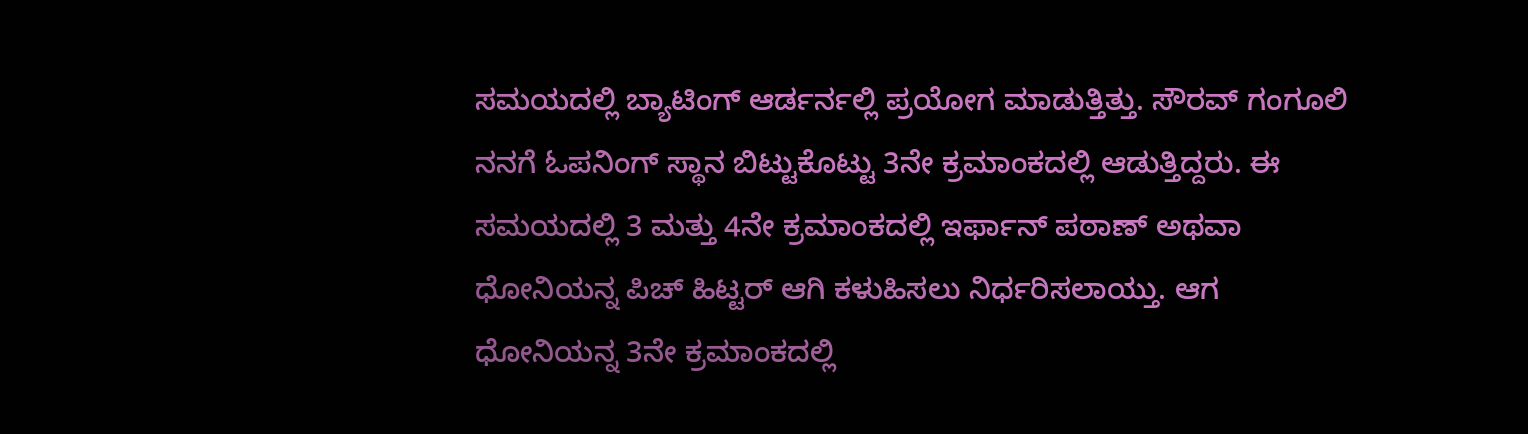ಸಮಯದಲ್ಲಿ ಬ್ಯಾಟಿಂಗ್ ಆರ್ಡರ್ನಲ್ಲಿ ಪ್ರಯೋಗ ಮಾಡುತ್ತಿತ್ತು. ಸೌರವ್ ಗಂಗೂಲಿ ನನಗೆ ಓಪನಿಂಗ್ ಸ್ಥಾನ ಬಿಟ್ಟುಕೊಟ್ಟು 3ನೇ ಕ್ರಮಾಂಕದಲ್ಲಿ ಆಡುತ್ತಿದ್ದರು. ಈ ಸಮಯದಲ್ಲಿ 3 ಮತ್ತು 4ನೇ ಕ್ರಮಾಂಕದಲ್ಲಿ ಇರ್ಫಾನ್ ಪಠಾಣ್ ಅಥವಾ ಧೋನಿಯನ್ನ ಪಿಚ್ ಹಿಟ್ಟರ್ ಆಗಿ ಕಳುಹಿಸಲು ನಿರ್ಧರಿಸಲಾಯ್ತು. ಆಗ ಧೋನಿಯನ್ನ 3ನೇ ಕ್ರಮಾಂಕದಲ್ಲಿ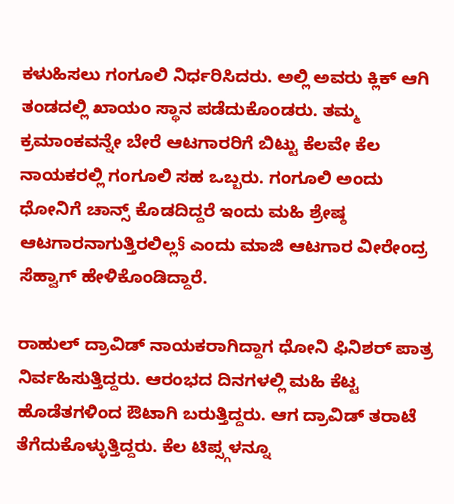ಕಳುಹಿಸಲು ಗಂಗೂಲಿ ನಿರ್ಧರಿಸಿದರು. ಅಲ್ಲಿ ಅವರು ಕ್ಲಿಕ್ ಆಗಿ ತಂಡದಲ್ಲಿ ಖಾಯಂ ಸ್ಥಾನ ಪಡೆದುಕೊಂಡರು. ತಮ್ಮ ಕ್ರಮಾಂಕವನ್ನೇ ಬೇರೆ ಆಟಗಾರರಿಗೆ ಬಿಟ್ಟು ಕೆಲವೇ ಕೆಲ ನಾಯಕರಲ್ಲಿ ಗಂಗೂಲಿ ಸಹ ಒಬ್ಬರು. ಗಂಗೂಲಿ ಅಂದು ಧೋನಿಗೆ ಚಾನ್ಸ್ ಕೊಡದಿದ್ದರೆ ಇಂದು ಮಹಿ ಶ್ರೇಷ್ಠ ಆಟಗಾರನಾಗುತ್ತಿರಲಿಲ್ಲ§ ಎಂದು ಮಾಜಿ ಆಟಗಾರ ವೀರೇಂದ್ರ ಸೆಹ್ವಾಗ್ ಹೇಳಿಕೊಂಡಿದ್ದಾರೆ.

ರಾಹುಲ್ ದ್ರಾವಿಡ್ ನಾಯಕರಾಗಿದ್ದಾಗ ಧೋನಿ ಫಿನಿಶರ್ ಪಾತ್ರ ನಿರ್ವಹಿಸುತ್ತಿದ್ದರು. ಆರಂಭದ ದಿನಗಳಲ್ಲಿ ಮಹಿ ಕೆಟ್ಟ ಹೊಡೆತಗಳಿಂದ ಔಟಾಗಿ ಬರುತ್ತಿದ್ದರು. ಆಗ ದ್ರಾವಿಡ್ ತರಾಟೆ ತೆಗೆದುಕೊಳ್ಳುತ್ತಿದ್ದರು. ಕೆಲ ಟಿಪ್ಸ್ಗಳನ್ನೂ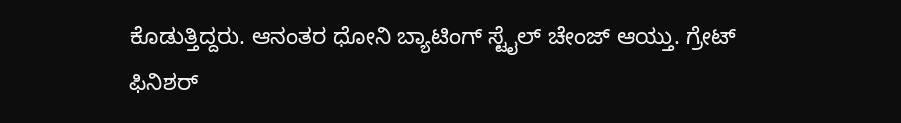ಕೊಡುತ್ತಿದ್ದರು. ಆನಂತರ ಧೋನಿ ಬ್ಯಾಟಿಂಗ್ ಸ್ಟೈಲ್ ಚೇಂಜ್ ಆಯ್ತು. ಗ್ರೇಟ್ ಫಿನಿಶರ್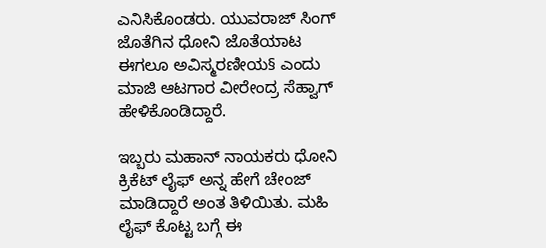ಎನಿಸಿಕೊಂಡರು. ಯುವರಾಜ್ ಸಿಂಗ್ ಜೊತೆಗಿನ ಧೋನಿ ಜೊತೆಯಾಟ ಈಗಲೂ ಅವಿಸ್ಮರಣೀಯ§ ಎಂದು ಮಾಜಿ ಆಟಗಾರ ವೀರೇಂದ್ರ ಸೆಹ್ವಾಗ್ ಹೇಳಿಕೊಂಡಿದ್ದಾರೆ.

ಇಬ್ಬರು ಮಹಾನ್ ನಾಯಕರು ಧೋನಿ ಕ್ರಿಕೆಟ್ ಲೈಫ್ ಅನ್ನ ಹೇಗೆ ಚೇಂಜ್ ಮಾಡಿದ್ದಾರೆ ಅಂತ ತಿಳಿಯಿತು. ಮಹಿ ಲೈಫ್ ಕೊಟ್ಟ ಬಗ್ಗೆ ಈ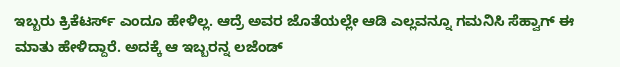ಇಬ್ಬರು ಕ್ರಿಕೆಟರ್ಸ್ ಎಂದೂ ಹೇಳಿಲ್ಲ. ಆದ್ರೆ ಅವರ ಜೊತೆಯಲ್ಲೇ ಆಡಿ ಎಲ್ಲವನ್ನೂ ಗಮನಿಸಿ ಸೆಹ್ವಾಗ್ ಈ ಮಾತು ಹೇಳಿದ್ದಾರೆ. ಅದಕ್ಕೆ ಆ ಇಬ್ಬರನ್ನ ಲಜೆಂಡ್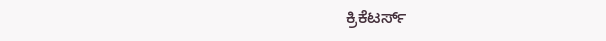ಕ್ರಿಕೆಟರ್ಸ್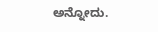ಅನ್ನೋದು.